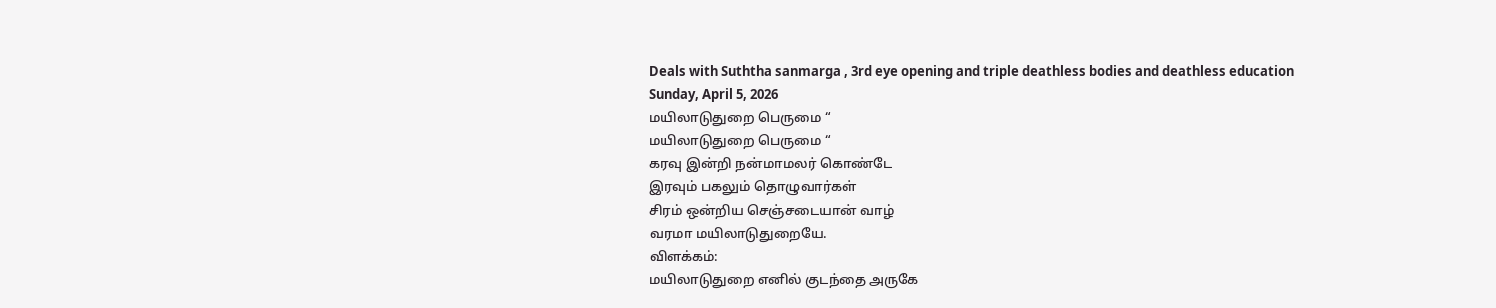Deals with Suththa sanmarga , 3rd eye opening and triple deathless bodies and deathless education
Sunday, April 5, 2026
மயிலாடுதுறை பெருமை “
மயிலாடுதுறை பெருமை “
கரவு இன்றி நன்மாமலர் கொண்டே
இரவும் பகலும் தொழுவார்கள்
சிரம் ஒன்றிய செஞ்சடையான் வாழ்
வரமா மயிலாடுதுறையே.
விளக்கம்:
மயிலாடுதுறை எனில் குடந்தை அருகே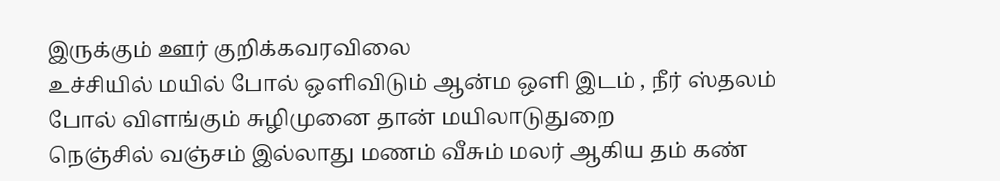இருக்கும் ஊர் குறிக்கவரவிலை
உச்சியில் மயில் போல் ஒளிவிடும் ஆன்ம ஒளி இடம் , நீர் ஸ்தலம் போல் விளங்கும் சுழிமுனை தான் மயிலாடுதுறை
நெஞ்சில் வஞ்சம் இல்லாது மணம் வீசும் மலர் ஆகிய தம் கண்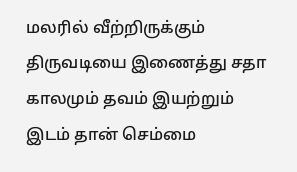மலரில் வீற்றிருக்கும் திருவடியை இணைத்து சதா காலமும் தவம் இயற்றும் இடம் தான் செம்மை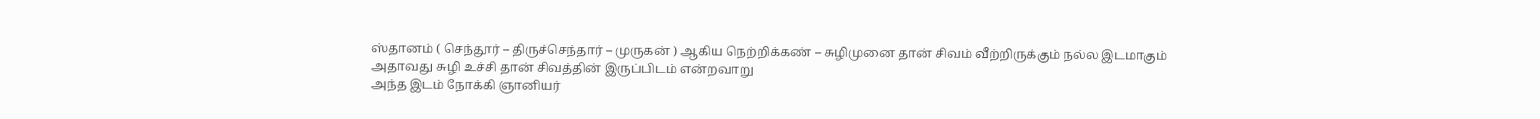ஸ்தானம் ( செந்தூர் – திருச்செந்தார் – முருகன் ) ஆகிய நெற்றிக்கண் – சுழிமுனை தான் சிவம் வீற்றிருக்கும் நல்ல இடமாகும்
அதாவது சுழி உச்சி தான் சிவத்தின் இருப்பிடம் என்றவாறு
அந்த இடம் நோக்கி ஞானியர்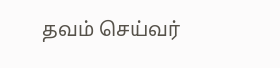தவம் செய்வர்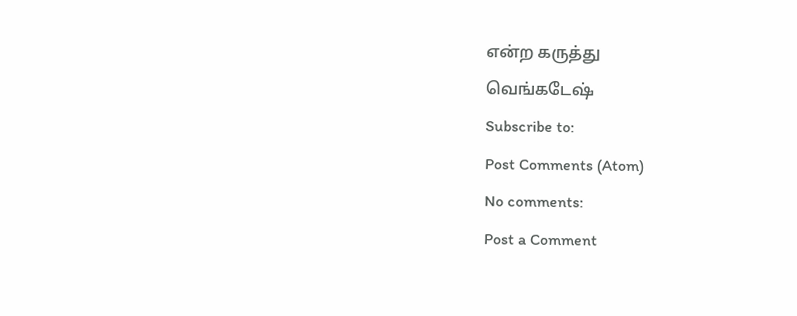என்ற கருத்து
வெங்கடேஷ்
Subscribe to:
Post Comments (Atom)
No comments:
Post a Comment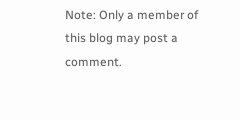Note: Only a member of this blog may post a comment.